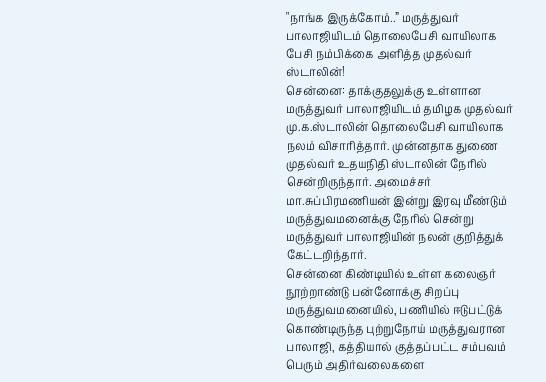"நாங்க இருக்கோம்..” மருத்துவர் பாலாஜியிடம் தொலைபேசி வாயிலாக பேசி நம்பிக்கை அளித்த முதல்வர் ஸ்டாலின்!
சென்னை: தாக்குதலுக்கு உள்ளான மருத்துவர் பாலாஜியிடம் தமிழக முதல்வர் மு.க.ஸ்டாலின் தொலைபேசி வாயிலாக நலம் விசாரித்தார். முன்னதாக துணை முதல்வர் உதயநிதி ஸ்டாலின் நேரில் சென்றிருந்தார். அமைச்சர் மா.சுப்பிரமணியன் இன்று இரவு மீண்டும் மருத்துவமனைக்கு நேரில் சென்று மருத்துவர் பாலாஜியின் நலன் குறித்துக் கேட்டறிந்தார்.
சென்னை கிண்டியில் உள்ள கலைஞர் நூற்றாண்டு பன்னோக்கு சிறப்பு மருத்துவமனையில், பணியில் ஈடுபட்டுக் கொண்டிருந்த புற்றுநோய் மருத்துவரான பாலாஜி, கத்தியால் குத்தப்பட்ட சம்பவம் பெரும் அதிர்வலைகளை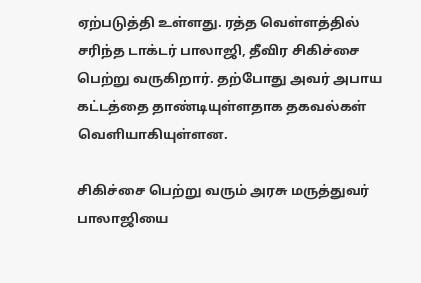ஏற்படுத்தி உள்ளது. ரத்த வெள்ளத்தில் சரிந்த டாக்டர் பாலாஜி, தீவிர சிகிச்சை பெற்று வருகிறார். தற்போது அவர் அபாய கட்டத்தை தாண்டியுள்ளதாக தகவல்கள் வெளியாகியுள்ளன.

சிகிச்சை பெற்று வரும் அரசு மருத்துவர் பாலாஜியை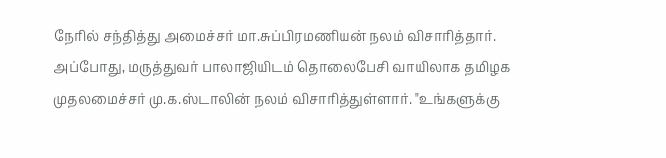நேரில் சந்தித்து அமைச்சர் மா.சுப்பிரமணியன் நலம் விசாரித்தார். அப்போது, மருத்துவர் பாலாஜியிடம் தொலைபேசி வாயிலாக தமிழக முதலமைச்சர் மு.க.ஸ்டாலின் நலம் விசாரித்துள்ளார். "உங்களுக்கு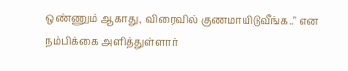ஒண்ணும் ஆகாது, விரைவில் குணமாயிடுவீங்க.." என நம்பிக்கை அளித்துள்ளார்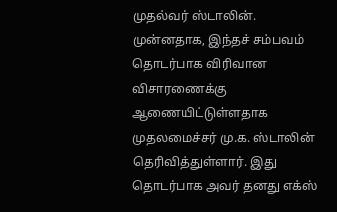முதல்வர் ஸ்டாலின்.
முன்னதாக, இந்தச் சம்பவம் தொடர்பாக விரிவான விசாரணைக்கு ஆணையிட்டுள்ளதாக முதலமைச்சர் மு.க. ஸ்டாலின் தெரிவித்துள்ளார். இது தொடர்பாக அவர் தனது எக்ஸ்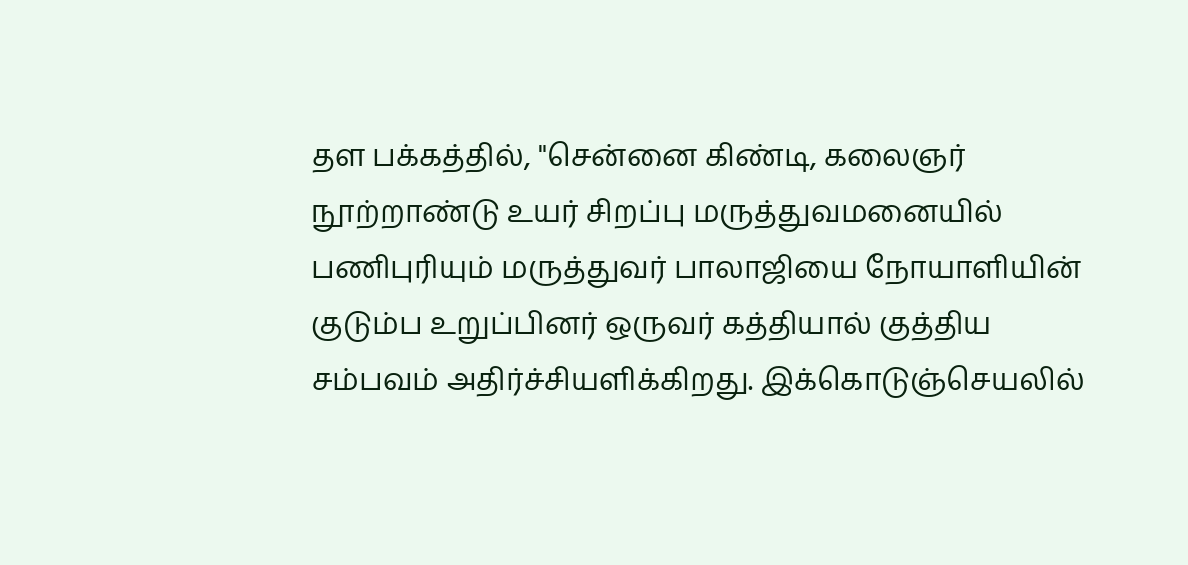தள பக்கத்தில், "சென்னை கிண்டி, கலைஞர் நூற்றாண்டு உயர் சிறப்பு மருத்துவமனையில் பணிபுரியும் மருத்துவர் பாலாஜியை நோயாளியின் குடும்ப உறுப்பினர் ஒருவர் கத்தியால் குத்திய சம்பவம் அதிர்ச்சியளிக்கிறது. இக்கொடுஞ்செயலில்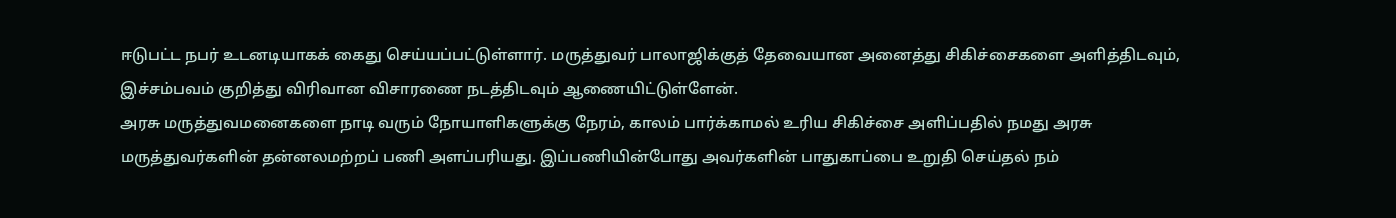ஈடுபட்ட நபர் உடனடியாகக் கைது செய்யப்பட்டுள்ளார். மருத்துவர் பாலாஜிக்குத் தேவையான அனைத்து சிகிச்சைகளை அளித்திடவும், இச்சம்பவம் குறித்து விரிவான விசாரணை நடத்திடவும் ஆணையிட்டுள்ளேன்.
அரசு மருத்துவமனைகளை நாடி வரும் நோயாளிகளுக்கு நேரம், காலம் பார்க்காமல் உரிய சிகிச்சை அளிப்பதில் நமது அரசு மருத்துவர்களின் தன்னலமற்றப் பணி அளப்பரியது. இப்பணியின்போது அவர்களின் பாதுகாப்பை உறுதி செய்தல் நம்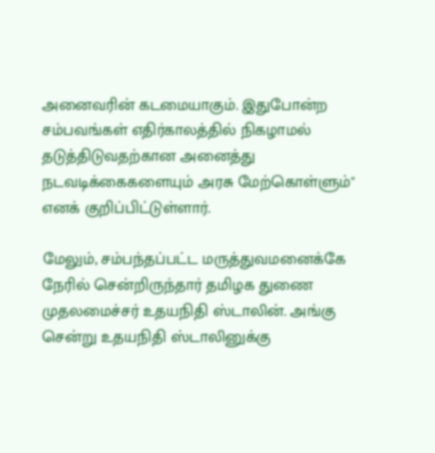அனைவரின் கடமையாகும். இதுபோன்ற சம்பவங்கள் எதிர்காலத்தில் நிகழாமல் தடுத்திடுவதற்கான அனைத்து நடவடிக்கைகளையும் அரசு மேற்கொள்ளும்" எனக் குறிப்பிட்டுள்ளார்.

மேலும், சம்பந்தப்பட்ட மருத்துவமனைக்கே நேரில் சென்றிருந்தார் தமிழக துணை முதலமைச்சர் உதயநிதி ஸ்டாலின். அங்கு சென்று உதயநிதி ஸ்டாலினுக்கு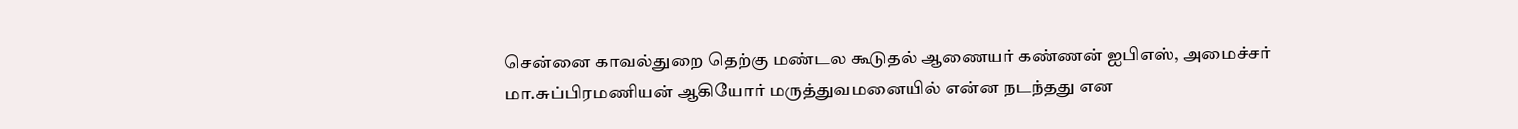சென்னை காவல்துறை தெற்கு மண்டல கூடுதல் ஆணையர் கண்ணன் ஐபிஎஸ், அமைச்சர் மா.சுப்பிரமணியன் ஆகியோர் மருத்துவமனையில் என்ன நடந்தது என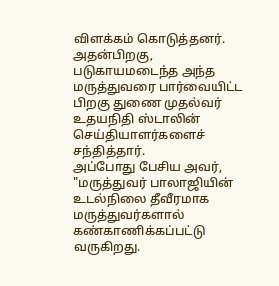விளக்கம் கொடுத்தனர். அதன்பிறகு, படுகாயமடைந்த அந்த மருத்துவரை பார்வையிட்ட பிறகு துணை முதல்வர் உதயநிதி ஸ்டாலின் செய்தியாளர்களைச் சந்தித்தார்.
அப்போது பேசிய அவர், "மருத்துவர் பாலாஜியின் உடல்நிலை தீவீரமாக மருத்துவர்களால் கண்காணிக்கப்பட்டு வருகிறது.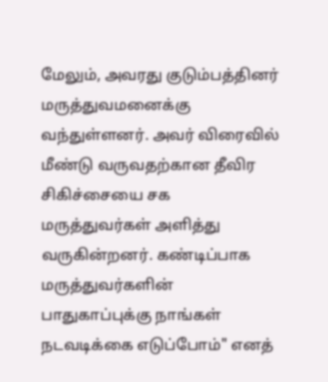மேலும், அவரது குடும்பத்தினர் மருத்துவமனைக்கு வந்துள்ளனர். அவர் விரைவில் மீண்டு வருவதற்கான தீவிர சிகிச்சையை சக மருத்துவர்கள் அளித்து வருகின்றனர். கண்டிப்பாக மருத்துவர்களின் பாதுகாப்புக்கு நாங்கள் நடவடிக்கை எடுப்போம்" எனத்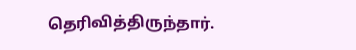தெரிவித்திருந்தார்.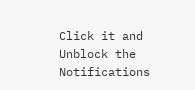Click it and Unblock the Notifications